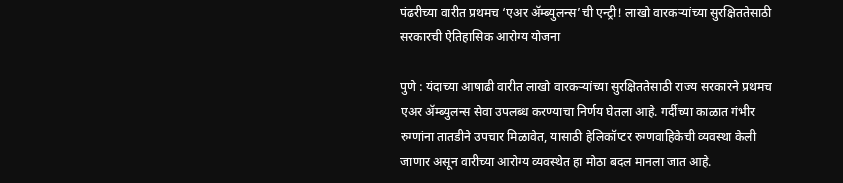पंढरीच्या वारीत प्रथमच ‘एअर ॲम्ब्युलन्स’ची एन्ट्री! लाखो वारकऱ्यांच्या सुरक्षिततेसाठी सरकारची ऐतिहासिक आरोग्य योजना

पुणे : यंदाच्या आषाढी वारीत लाखो वारकऱ्यांच्या सुरक्षिततेसाठी राज्य सरकारने प्रथमच एअर ॲम्ब्युलन्स सेवा उपलब्ध करण्याचा निर्णय घेतला आहे. गर्दीच्या काळात गंभीर रुग्णांना तातडीने उपचार मिळावेत, यासाठी हेलिकॉप्टर रुग्णवाहिकेची व्यवस्था केली जाणार असून वारीच्या आरोग्य व्यवस्थेत हा मोठा बदल मानला जात आहे.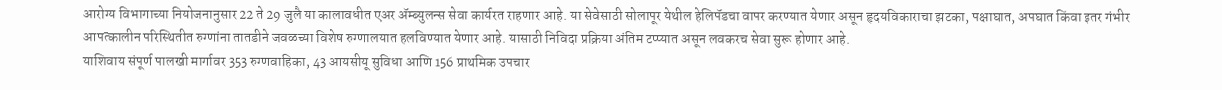आरोग्य विभागाच्या नियोजनानुसार 22 ते 29 जुलै या कालावधीत एअर ॲम्ब्युलन्स सेवा कार्यरत राहणार आहे. या सेवेसाठी सोलापूर येथील हेलिपॅडचा वापर करण्यात येणार असून हृदयविकाराचा झटका, पक्षाघात, अपघात किंवा इतर गंभीर आपत्कालीन परिस्थितीत रुग्णांना तातडीने जवळच्या विशेष रुग्णालयात हलविण्यात येणार आहे. यासाठी निविदा प्रक्रिया अंतिम टप्प्यात असून लवकरच सेवा सुरू होणार आहे.
याशिवाय संपूर्ण पालखी मार्गावर 353 रुग्णवाहिका, 43 आयसीयू सुविधा आणि 156 प्राथमिक उपचार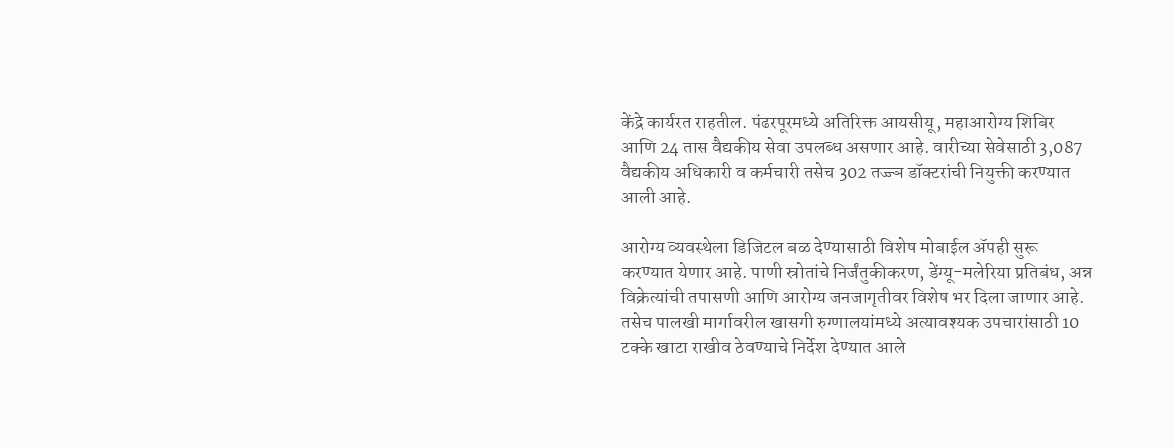केंद्रे कार्यरत राहतील. पंढरपूरमध्ये अतिरिक्त आयसीयू, महाआरोग्य शिबिर आणि 24 तास वैद्यकीय सेवा उपलब्ध असणार आहे. वारीच्या सेवेसाठी 3,087 वैद्यकीय अधिकारी व कर्मचारी तसेच 302 तज्ज्ञ डॉक्टरांची नियुक्ती करण्यात आली आहे.

आरोग्य व्यवस्थेला डिजिटल बळ देण्यासाठी विशेष मोबाईल ॲपही सुरू करण्यात येणार आहे. पाणी स्रोतांचे निर्जंतुकीकरण, डेंग्यू-मलेरिया प्रतिबंध, अन्न विक्रेत्यांची तपासणी आणि आरोग्य जनजागृतीवर विशेष भर दिला जाणार आहे. तसेच पालखी मार्गावरील खासगी रुग्णालयांमध्ये अत्यावश्यक उपचारांसाठी 10 टक्के खाटा राखीव ठेवण्याचे निर्देश देण्यात आले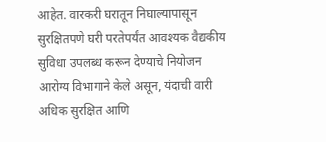आहेत. वारकरी घरातून निघाल्यापासून सुरक्षितपणे घरी परतेपर्यंत आवश्यक वैद्यकीय सुविधा उपलब्ध करून देण्याचे नियोजन आरोग्य विभागाने केले असून, यंदाची वारी अधिक सुरक्षित आणि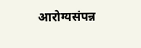आरोग्यसंपन्न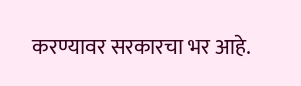करण्यावर सरकारचा भर आहे.